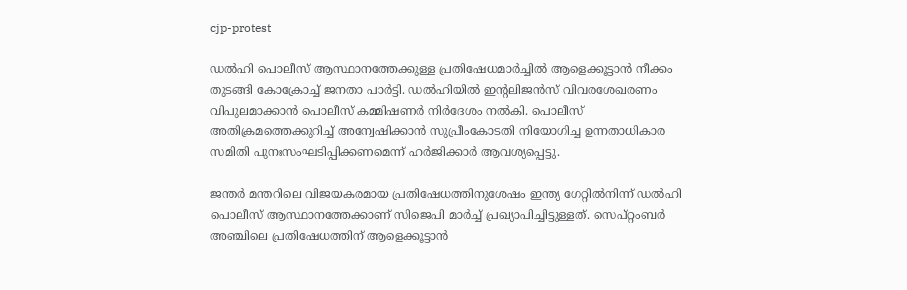cjp-protest

ഡൽഹി പൊലീസ് ആസ്ഥാനത്തേക്കുള്ള പ്രതിഷേധമാർച്ചിൽ ആളെക്കൂട്ടാൻ നീക്കം തുടങ്ങി കോക്രോച്ച് ജനതാ പാർട്ടി. ഡൽഹിയിൽ ഇന്‍റലിജന്‍സ് വിവരശേഖരണം വിപുലമാക്കാന്‍ പൊലീസ് കമ്മിഷണർ നിര്‍ദേശം നൽകി. പൊലീസ് അതിക്രമത്തെക്കുറിച്ച് അന്വേഷിക്കാന്‍ സുപ്രീംകോടതി നിയോഗിച്ച ഉന്നതാധികാര സമിതി പുനഃസംഘടിപ്പിക്കണമെന്ന് ഹര്‍ജിക്കാര്‍ ആവശ്യപ്പെട്ടു.

ജന്തർ മന്തറിലെ വിജയകരമായ പ്രതിഷേധത്തിനുശേഷം ഇന്ത്യ ഗേറ്റിൽനിന്ന് ഡൽഹി പൊലീസ് ആസ്ഥാനത്തേക്കാണ് സിജെപി മാർച്ച് പ്രഖ്യാപിച്ചിട്ടുള്ളത്. സെപ്റ്റംബർ അഞ്ചിലെ പ്രതിഷേധത്തിന് ആളെക്കൂട്ടാൻ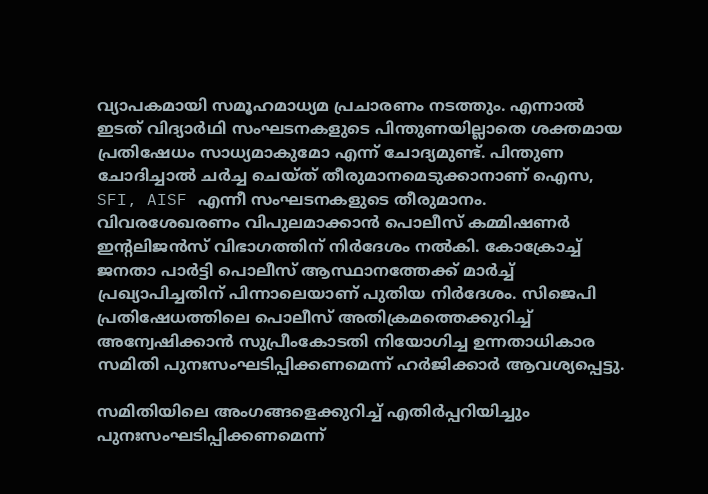വ്യാപകമായി സമൂഹമാധ്യമ പ്രചാരണം നടത്തും. എന്നാൽ ഇടത് വിദ്യാർഥി സംഘടനകളുടെ പിന്തുണയില്ലാതെ ശക്തമായ പ്രതിഷേധം സാധ്യമാകുമോ എന്ന് ചോദ്യമുണ്ട്. പിന്തുണ ചോദിച്ചാൽ ചർച്ച ചെയ്ത് തീരുമാനമെടുക്കാനാണ് ഐസ, SFI, AISF എന്നീ സംഘടനകളുടെ തീരുമാനം. വിവരശേഖരണം വിപുലമാക്കാന്‍ പൊലീസ് കമ്മിഷണർ ഇന്‍റലിജന്‍സ് വിഭാഗത്തിന് നിര്‍ദേശം നല്‍കി. കോക്രോച്ച് ജനതാ പാര്‍ട്ടി പൊലീസ് ആസ്ഥാനത്തേക്ക് മാര്‍ച്ച് പ്രഖ്യാപിച്ചതിന് പിന്നാലെയാണ് പുതിയ നിര്‍ദേശം. സിജെപി പ്രതിഷേധത്തിലെ പൊലീസ് അതിക്രമത്തെക്കുറിച്ച് അന്വേഷിക്കാന്‍ സുപ്രീംകോടതി നിയോഗിച്ച ഉന്നതാധികാര സമിതി പുനഃസംഘടിപ്പിക്കണമെന്ന് ഹര്‍ജിക്കാര്‍ ആവശ്യപ്പെട്ടു.

സമിതിയിലെ അംഗങ്ങളെക്കുറിച്ച് എതിർപ്പറിയിച്ചും പുനഃസംഘടിപ്പിക്കണമെന്ന്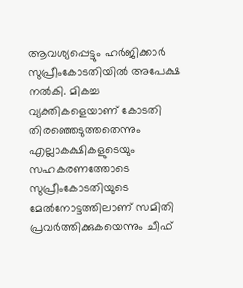ആവശ്യപ്പെട്ടും ഹര്‍ജിക്കാര്‍ സുപ്രീംകോടതിയില്‍ അപേക്ഷ നല്‍കി. മികച്ച വ്യക്തികളെയാണ് കോടതി തിരഞ്ഞെടുത്തതെന്നും എല്ലാകക്ഷികളുടെയും സഹകരണത്തോടെ സുപ്രീംകോടതിയുടെ മേൽനോട്ടത്തിലാണ് സമിതി പ്രവർത്തിക്കുകയെന്നും ചീഫ്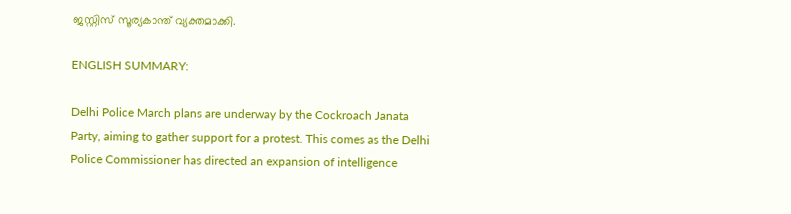ജസ്റ്റിസ് സൂര്യകാന്ത് വ്യക്തമാക്കി.

ENGLISH SUMMARY:

Delhi Police March plans are underway by the Cockroach Janata Party, aiming to gather support for a protest. This comes as the Delhi Police Commissioner has directed an expansion of intelligence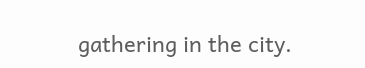gathering in the city.